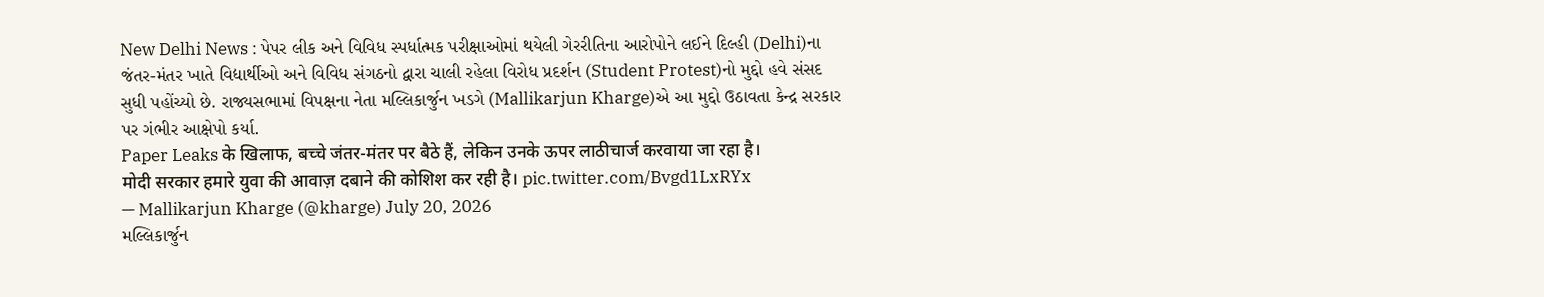New Delhi News : પેપર લીક અને વિવિધ સ્પર્ધાત્મક પરીક્ષાઓમાં થયેલી ગેરરીતિના આરોપોને લઈને દિલ્હી (Delhi)ના જંતર-મંતર ખાતે વિદ્યાર્થીઓ અને વિવિધ સંગઠનો દ્વારા ચાલી રહેલા વિરોધ પ્રદર્શન (Student Protest)નો મુદ્દો હવે સંસદ સુધી પહોંચ્યો છે. રાજ્યસભામાં વિપક્ષના નેતા મલ્લિકાર્જુન ખડગે (Mallikarjun Kharge)એ આ મુદ્દો ઉઠાવતા કેન્દ્ર સરકાર પર ગંભીર આક્ષેપો કર્યા.
Paper Leaks के खिलाफ, बच्चे जंतर-मंतर पर बैठे हैं, लेकिन उनके ऊपर लाठीचार्ज करवाया जा रहा है।
मोदी सरकार हमारे युवा की आवाज़ दबाने की कोशिश कर रही है। pic.twitter.com/Bvgd1LxRYx
— Mallikarjun Kharge (@kharge) July 20, 2026
મલ્લિકાર્જુન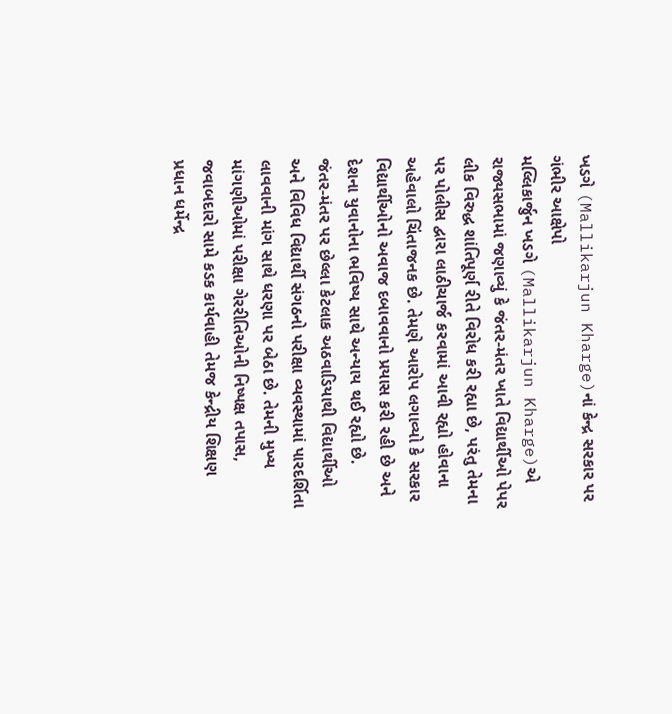ખડગે (Mallikarjun Kharge)નાં કેન્દ્ર સરકાર પર ગંભીર આક્ષેપો
મલ્લિકાર્જુન ખડગે (Mallikarjun Kharge)એ રાજ્યસભામાં જણાવ્યું કે જંતર-મંતર ખાતે વિદ્યાર્થીઓ પેપર લીક વિરુદ્ધ શાંતિપૂર્ણ રીતે વિરોધ કરી રહ્યા છે, પરંતુ તેમના પર પોલીસ દ્વારા લાઠીચાર્જ કરવામાં આવી રહ્યો હોવાના અહેવાલો ચિંતાજનક છે. તેમણે આરોપ લગાવ્યો કે સરકાર વિદ્યાર્થીઓનો અવાજ દબાવવાનો પ્રયાસ કરી રહી છે અને દેશના યુવાનોના ભવિષ્ય સાથે અન્યાય થઈ રહ્યો છે.
જંતર-મંતર પર છેલ્લા કેટલાક અઠવાડિયાથી વિદ્યાર્થીઓ અને વિવિધ વિદ્યાર્થી સંગઠનો પરીક્ષા વ્યવસ્થામાં પારદર્શિતા લાવવાની માંગ સાથે ધરણા પર બેઠા છે. તેમની મુખ્ય માંગણીઓમાં પરીક્ષા ગેરરીતિઓની નિષ્પક્ષ તપાસ, જવાબદારો સામે કડક કાર્યવાહી તેમજ કેન્દ્રીય શિક્ષણ પ્રધાન ધર્મેન્દ્ર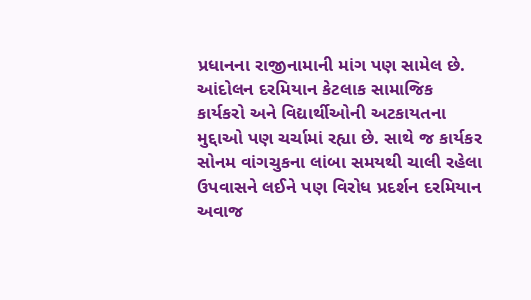પ્રધાનના રાજીનામાની માંગ પણ સામેલ છે.
આંદોલન દરમિયાન કેટલાક સામાજિક કાર્યકરો અને વિદ્યાર્થીઓની અટકાયતના મુદ્દાઓ પણ ચર્ચામાં રહ્યા છે. સાથે જ કાર્યકર સોનમ વાંગચુકના લાંબા સમયથી ચાલી રહેલા ઉપવાસને લઈને પણ વિરોધ પ્રદર્શન દરમિયાન અવાજ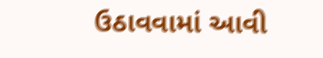ઉઠાવવામાં આવી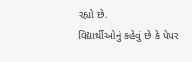રહ્યો છે.
વિદ્યાર્થીઓનું કહેવું છે કે પેપર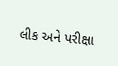લીક અને પરીક્ષા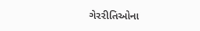ગેરરીતિઓના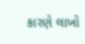કારણે લાખો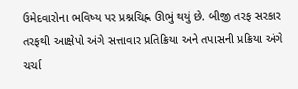ઉમેદવારોના ભવિષ્ય પર પ્રશ્નચિહ્ન ઊભું થયું છે. બીજી તરફ સરકાર તરફથી આક્ષેપો અંગે સત્તાવાર પ્રતિક્રિયા અને તપાસની પ્રક્રિયા અંગે ચર્ચા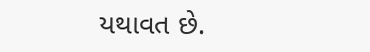યથાવત છે.